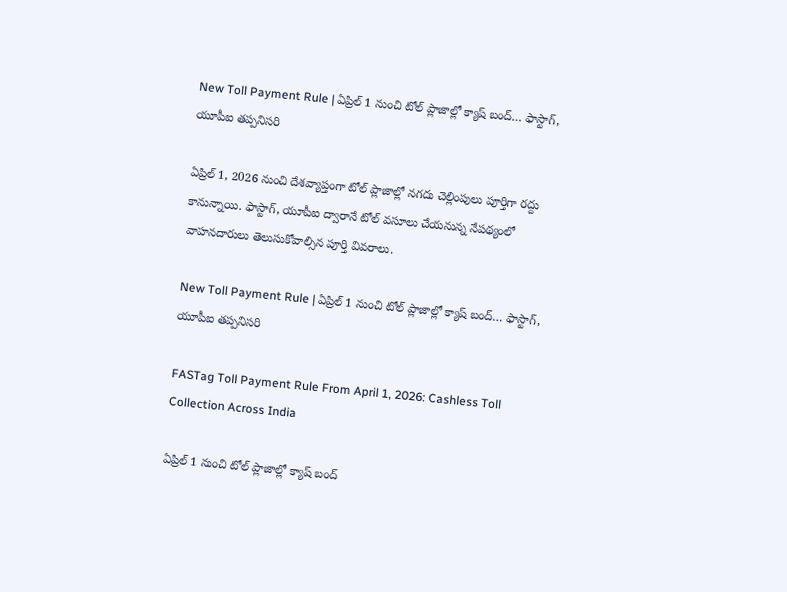New Toll Payment Rule | ఏప్రిల్ 1 నుంచి టోల్ ప్లాజాల్లో క్యాష్ బంద్‌… ఫాస్టాగ్, యూపీఐ తప్పనిసరి

ఏప్రిల్ 1, 2026 నుంచి దేశవ్యాప్తంగా టోల్ ప్లాజాల్లో నగదు చెల్లింపులు పూర్తిగా రద్దు కానున్నాయి. ఫాస్టాగ్, యూపీఐ ద్వారానే టోల్ వసూలు చేయనున్న నేపథ్యంలో వాహనదారులు తెలుసుకోవాల్సిన పూర్తి వివరాలు.

New Toll Payment Rule | ఏప్రిల్ 1 నుంచి టోల్ ప్లాజాల్లో క్యాష్ బంద్‌… ఫాస్టాగ్, యూపీఐ తప్పనిసరి

FASTag Toll Payment Rule From April 1, 2026: Cashless Toll Collection Across India

ఏప్రిల్ 1 నుంచి టోల్ ప్లాజాల్లో క్యాష్ బంద్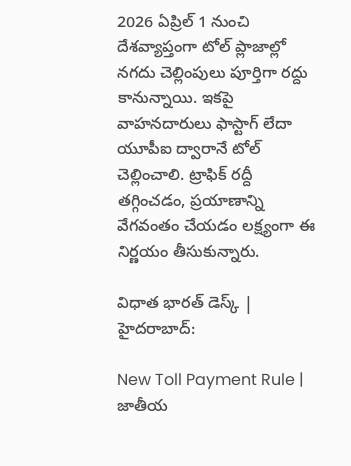2026 ఏప్రిల్ 1 నుంచి దేశవ్యాప్తంగా టోల్ ప్లాజాల్లో నగదు చెల్లింపులు పూర్తిగా రద్దు కానున్నాయి. ఇకపై వాహనదారులు ఫాస్టాగ్ లేదా యూపీఐ ద్వారానే టోల్ చెల్లించాలి. ట్రాఫిక్ రద్దీ తగ్గించడం, ప్రయాణాన్ని వేగవంతం చేయడం లక్ష్యంగా ఈ నిర్ణయం తీసుకున్నారు.

విధాత భారత్ డెస్క్ | హైదరాబాద్:

New Toll Payment Rule | జాతీయ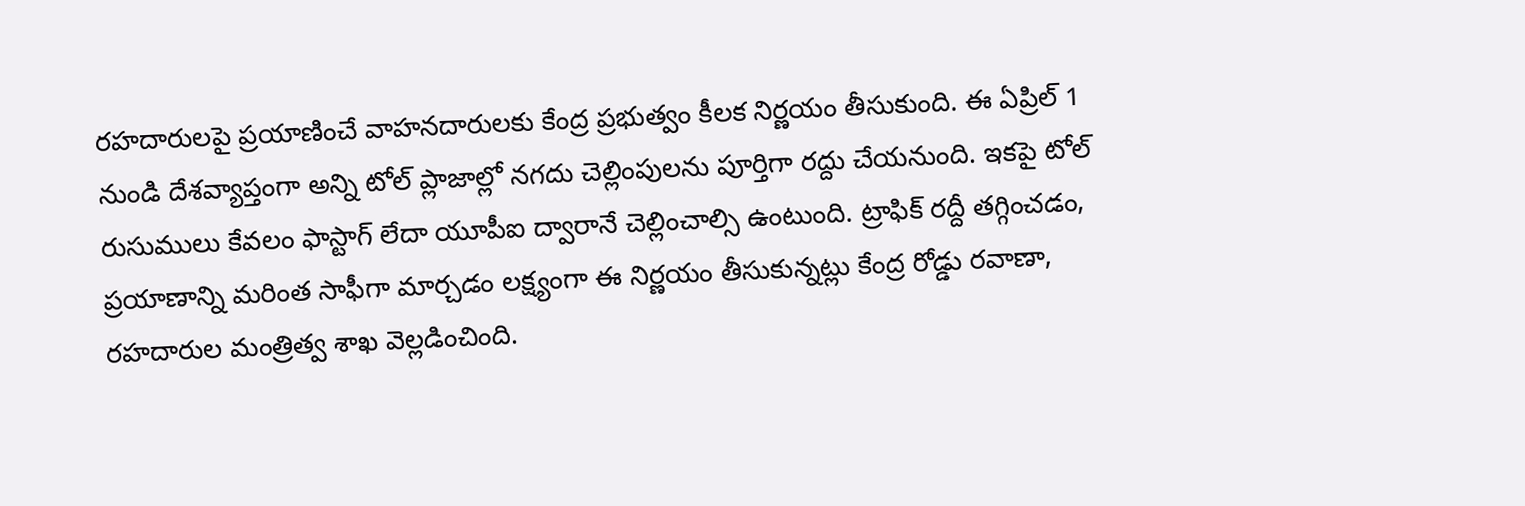రహదారులపై ప్రయాణించే వాహనదారులకు కేంద్ర ప్రభుత్వం కీలక నిర్ణయం తీసుకుంది. ఈ ఏప్రిల్‌ 1 నుండి దేశవ్యాప్తంగా అన్ని టోల్ ప్లాజాల్లో నగదు చెల్లింపులను పూర్తిగా రద్దు చేయనుంది. ఇకపై టోల్ రుసుములు కేవలం ఫాస్టాగ్ లేదా యూపీఐ ద్వారానే చెల్లించాల్సి ఉంటుంది. ట్రాఫిక్ రద్దీ తగ్గించడం, ప్రయాణాన్ని మరింత సాఫీగా మార్చడం లక్ష్యంగా ఈ నిర్ణయం తీసుకున్నట్లు కేంద్ర రోడ్డు రవాణా, రహదారుల మంత్రిత్వ శాఖ వెల్లడించింది.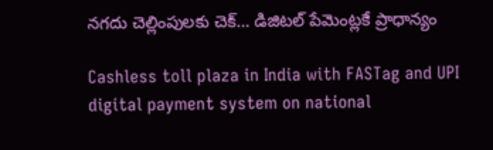నగదు చెల్లింపులకు చెక్… డిజిటల్‌ పేమెంట్లకే ప్రాధాన్యం

Cashless toll plaza in India with FASTag and UPI digital payment system on national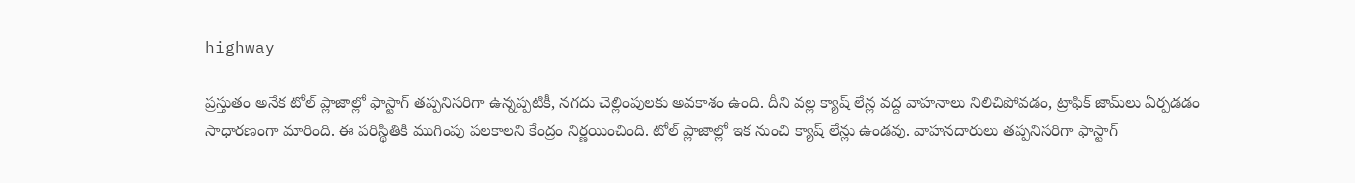highway

ప్రస్తుతం అనేక టోల్ ప్లాజాల్లో ఫాస్టాగ్ తప్పనిసరిగా ఉన్నప్పటికీ, నగదు చెల్లింపులకు అవకాశం ఉంది. దీని వల్ల క్యాష్ లేన్ల వద్ద వాహనాలు నిలిచిపోవడం, ట్రాఫిక్ జామ్‌లు ఏర్పడడం సాధారణంగా మారింది. ఈ పరిస్థితికి ముగింపు పలకాలని కేంద్రం నిర్ణయించింది. టోల్ ప్లాజాల్లో ఇక నుంచి క్యాష్ లేన్లు ఉండవు. వాహనదారులు తప్పనిసరిగా ఫాస్టాగ్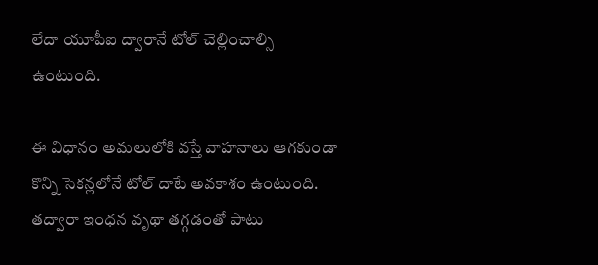లేదా యూపీఐ ద్వారానే టోల్ చెల్లించాల్సి ఉంటుంది.

ఈ విధానం అమలులోకి వస్తే వాహనాలు ఆగకుండా కొన్ని సెకన్లలోనే టోల్ దాటే అవకాశం ఉంటుంది. తద్వారా ఇంధన వృథా తగ్గడంతో పాటు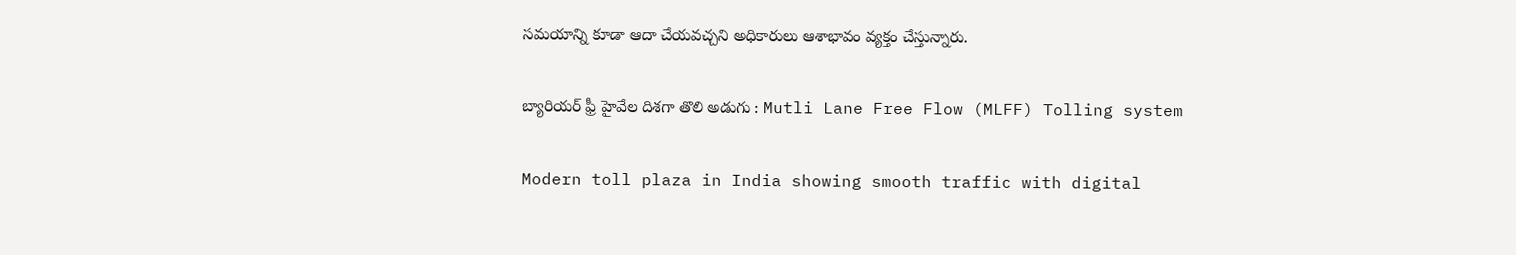సమయాన్ని కూడా ఆదా చేయవచ్చని అధికారులు ఆశాభావం వ్యక్తం చేస్తున్నారు.

బ్యారియర్‌ ఫ్రీ హైవేల దిశగా తొలి అడుగు : Mutli Lane Free Flow (MLFF) Tolling system

Modern toll plaza in India showing smooth traffic with digital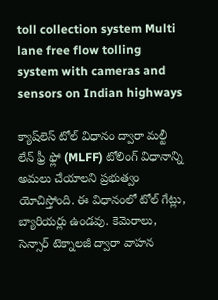toll collection system Multi lane free flow tolling system with cameras and sensors on Indian highways

క్యాష్‌లెస్ టోల్ విధానం ద్వారా మల్టీ లేన్ ఫ్రీ ఫ్లో (MLFF) టోలింగ్ విధానాన్ని అమలు చేయాలని ప్రభుత్వం యోచిస్తోంది. ఈ విధానంలో టోల్ గేట్లు, బ్యారియర్లు ఉండవు. కెమెరాలు, సెన్సార్‌ టెక్నాలజీ ద్వారా వాహన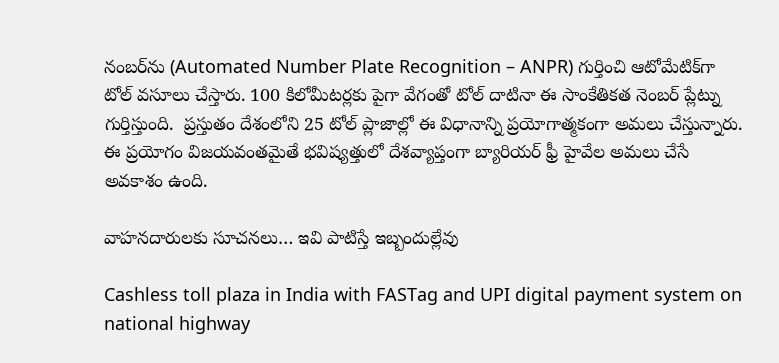నంబర్‌ను (Automated Number Plate Recognition – ANPR) గుర్తించి ఆటోమేటిక్‌గా టోల్ వసూలు చేస్తారు. 100 కిలోమీటర్లకు పైగా వేగంతో టోల్ దాటినా ఈ సాంకేతికత నెంబర్ ప్లేట్ను గుర్తిస్తుంది.  ప్రస్తుతం దేశంలోని 25 టోల్ ప్లాజాల్లో ఈ విధానాన్ని ప్రయోగాత్మకంగా అమలు చేస్తున్నారు. ఈ ప్రయోగం విజయవంతమైతే భవిష్యత్తులో దేశవ్యాప్తంగా బ్యారియర్‌ ఫ్రీ హైవేల అమలు చేసే అవకాశం ఉంది.

వాహనదారులకు సూచనలు… ఇవి పాటిస్తే ఇబ్బందుల్లేవు

Cashless toll plaza in India with FASTag and UPI digital payment system on national highway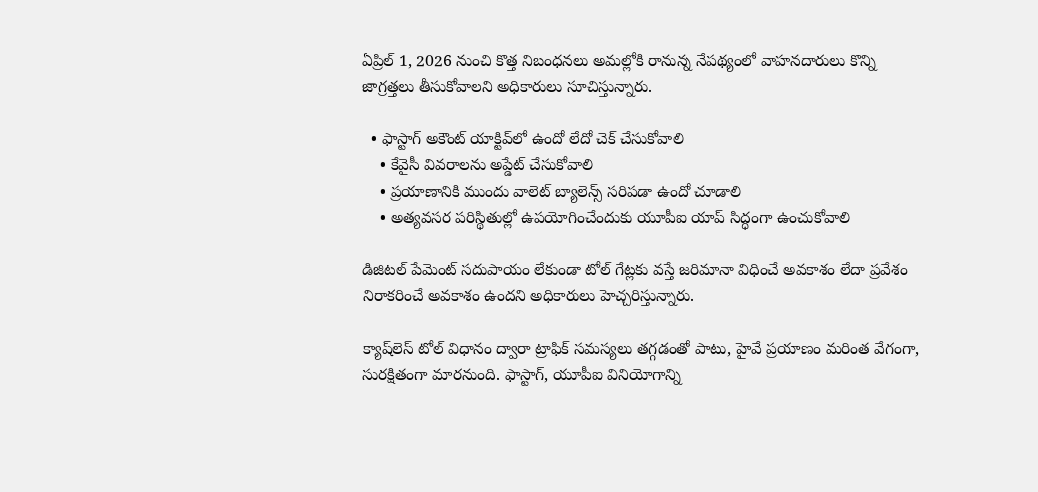ఏప్రిల్ 1, 2026 నుంచి కొత్త నిబంధనలు అమల్లోకి రానున్న నేపథ్యంలో వాహనదారులు కొన్ని జాగ్రత్తలు తీసుకోవాలని అధికారులు సూచిస్తున్నారు.

  • ఫాస్టాగ్ అకౌంట్ యాక్టివ్‌లో ఉందో లేదో చెక్ చేసుకోవాలి
    • కేవైసీ వివరాలను అప్డేట్ చేసుకోవాలి
    • ప్రయాణానికి ముందు వాలెట్ బ్యాలెన్స్ సరిపడా ఉందో చూడాలి
    • అత్యవసర పరిస్థితుల్లో ఉపయోగించేందుకు యూపీఐ యాప్ సిద్ధంగా ఉంచుకోవాలి

డిజిటల్ పేమెంట్ సదుపాయం లేకుండా టోల్ గేట్లకు వస్తే జరిమానా విధించే అవకాశం లేదా ప్రవేశం నిరాకరించే అవకాశం ఉందని అధికారులు హెచ్చరిస్తున్నారు.

క్యాష్‌లెస్ టోల్ విధానం ద్వారా ట్రాఫిక్ సమస్యలు తగ్గడంతో పాటు, హైవే ప్రయాణం మరింత వేగంగా, సురక్షితంగా మారనుంది. ఫాస్టాగ్, యూపీఐ వినియోగాన్ని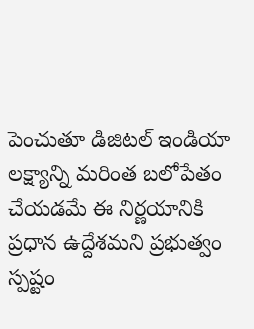పెంచుతూ డిజిటల్ ఇండియా లక్ష్యాన్ని మరింత బలోపేతం చేయడమే ఈ నిర్ణయానికి ప్రధాన ఉద్దేశమని ప్రభుత్వం స్పష్టం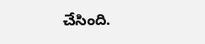చేసింది.